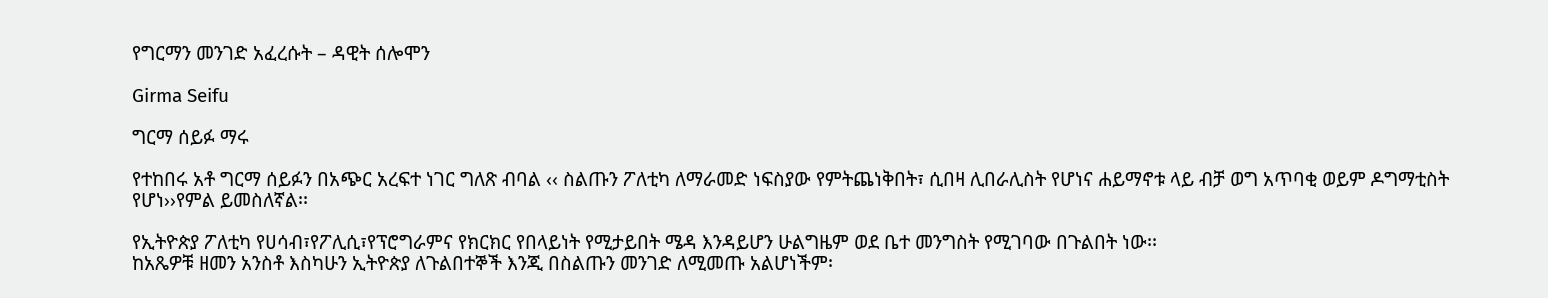የግርማን መንገድ አፈረሱት – ዳዊት ሰሎሞን

Girma Seifu

ግርማ ሰይፉ ማሩ

የተከበሩ አቶ ግርማ ሰይፉን በአጭር አረፍተ ነገር ግለጽ ብባል ‹‹ ስልጡን ፖለቲካ ለማራመድ ነፍስያው የምትጨነቅበት፣ ሲበዛ ሊበራሊስት የሆነና ሐይማኖቱ ላይ ብቻ ወግ አጥባቂ ወይም ዶግማቲስት የሆነ››የምል ይመስለኛል፡፡

የኢትዮጵያ ፖለቲካ የሀሳብ፣የፖሊሲ፣የፕሮግራምና የክርክር የበላይነት የሚታይበት ሜዳ እንዳይሆን ሁልግዜም ወደ ቤተ መንግስት የሚገባው በጉልበት ነው፡፡
ከአጼዎቹ ዘመን አንስቶ እስካሁን ኢትዮጵያ ለጉልበተኞች እንጂ በስልጡን መንገድ ለሚመጡ አልሆነችም፡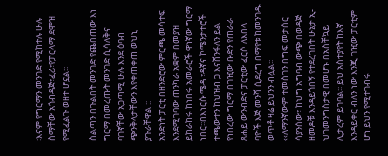፡እናም የግርማን መንገድ የሚከተሉ ሁሉ ስማቸው አጎብዳጅ፣ፈሪ፣የፓርላማ ደሞዝ የሚፈልጉ ወዘተ ሆኗል፡፡

ስልጣን በጉልበት መንገድ የጨበጠው እነ ግርማ በመረጡት መንገድ ሲሳለቅና ባገኛቸው አጋጣሚ ሁሉ እንደ ዕባብ ጭንቅላታቸውን እየቀጠቀጠ ወህኒ ያጉራቸዋል ::
አንድነት ፓርቲ በዘንድሮው ምርጫ መሳተፍ እንደሚገባው ጠንካራ አቋም በመያዝ ይከራከሩ ከነበሩ አመራሮች ዋነኛው ግርማ ነበር፡፡በእነርሱ ሜዳ ፣ዳኛና ኮሜንታተሮች ተጫውተን ከህዝብ ጋ እናሸንፋለን ይል የነበረው ግርማ በገዢው ቡድን የጠራራ ጸሐይ ውንብድና ፓርቲው ፈርሶ ለእበላ ባዮች እጅ መንሻ ሲደረግ በማየቱ ከመንገዱ ወጥቶ ዛሬ ይህንን ብሏል፡፡
‹‹ለማንኛውም ተመስገን በግፍ መታሰር ሳያንሰው፣ ከህግ አግባብ ውጭ በወዳጅ ዘመዶቹ እንዳይጎበኝ የተደረገበት ሁኔታ ኢ-ህገመንግስታዊ በመሆኑ በአስቸኳይ ሊታረም ይገባል፡፡ ይህ አስተያየት ከእኛ እንዳይቀር ብለን ነው እንጂ ገዢው ፓርቲም ሆነ ይህን የሚተገብሩ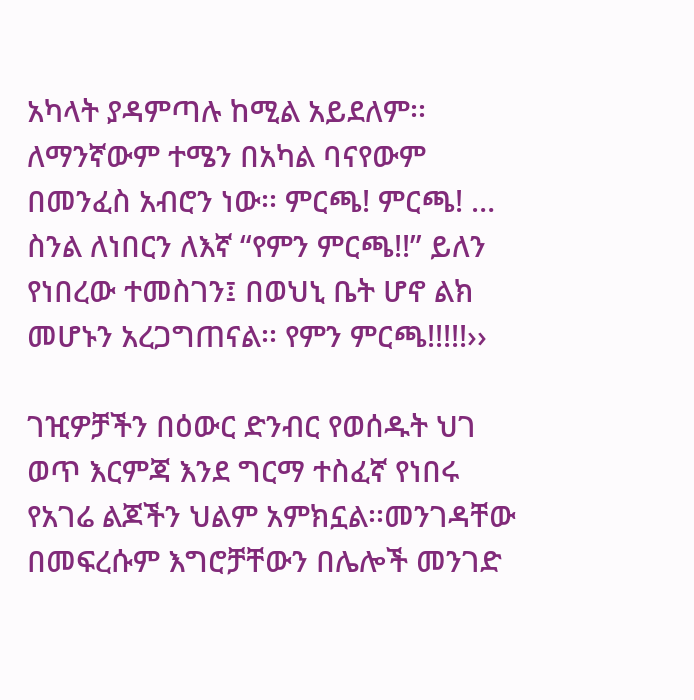አካላት ያዳምጣሉ ከሚል አይደለም፡፡ ለማንኛውም ተሜን በአካል ባናየውም በመንፈስ አብሮን ነው፡፡ ምርጫ! ምርጫ! … ስንል ለነበርን ለእኛ “የምን ምርጫ!!” ይለን የነበረው ተመስገን፤ በወህኒ ቤት ሆኖ ልክ መሆኑን አረጋግጠናል፡፡ የምን ምርጫ!!!!!››

ገዢዎቻችን በዕውር ድንብር የወሰዱት ህገ ወጥ እርምጃ እንደ ግርማ ተስፈኛ የነበሩ የአገሬ ልጆችን ህልም አምክኗል፡፡መንገዳቸው በመፍረሱም እግሮቻቸውን በሌሎች መንገድ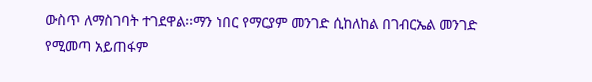ውስጥ ለማስገባት ተገደዋል፡፡ማን ነበር የማርያም መንገድ ሲከለከል በገብርኤል መንገድ የሚመጣ አይጠፋም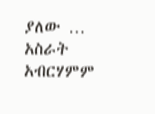ያለው … አስራት አብርሃምም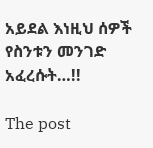አይደል እነዚህ ሰዎች የስንቱን መንገድ አፈረሱት…!!

The post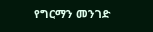የግርማን መንገድ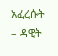አፈረሱት – ዳዊት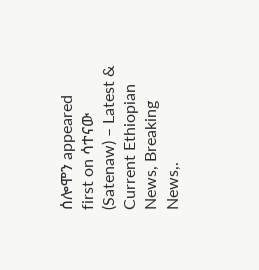ሰሎሞን appeared first on ሳተናው (Satenaw) – Latest & Current Ethiopian News, Breaking News,.